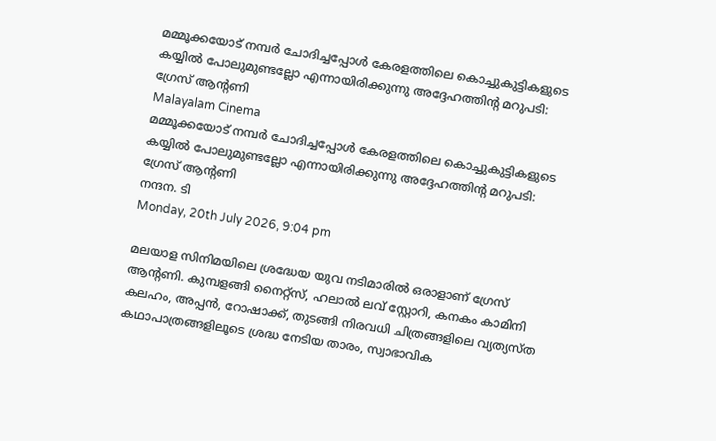മമ്മൂക്കയോട് നമ്പർ ചോദിച്ചപ്പോൾ കേരളത്തിലെ കൊച്ചുകുട്ടികളുടെ കയ്യിൽ പോലുമുണ്ടല്ലോ എന്നായിരിക്കുന്നു അദ്ദേഹത്തിന്റ മറുപടി: ഗ്രേസ് ആന്റണി
Malayalam Cinema
മമ്മൂക്കയോട് നമ്പർ ചോദിച്ചപ്പോൾ കേരളത്തിലെ കൊച്ചുകുട്ടികളുടെ കയ്യിൽ പോലുമുണ്ടല്ലോ എന്നായിരിക്കുന്നു അദ്ദേഹത്തിന്റ മറുപടി: ഗ്രേസ് ആന്റണി
നന്ദന. ടി
Monday, 20th July 2026, 9:04 pm

മലയാള സിനിമയിലെ ശ്രദ്ധേയ യുവ നടിമാരിൽ ഒരാളാണ് ഗ്രേസ് ആന്റണി. കുമ്പളങ്ങി നൈറ്റ്സ്, ഹലാൽ ലവ് സ്റ്റോറി, കനകം കാമിനി കലഹം, അപ്പൻ, റോഷാക്ക്, തുടങ്ങി നിരവധി ചിത്രങ്ങളിലെ വ്യത്യസ്ത കഥാപാത്രങ്ങളിലൂടെ ശ്രദ്ധ നേടിയ താരം, സ്വാഭാവിക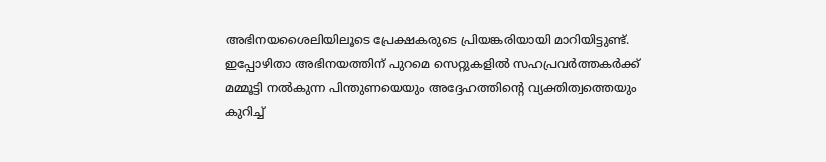അഭിനയശൈലിയിലൂടെ പ്രേക്ഷകരുടെ പ്രിയങ്കരിയായി മാറിയിട്ടുണ്ട്. ഇപ്പോഴിതാ അഭിനയത്തിന് പുറമെ സെറ്റുകളിൽ സഹപ്രവർത്തകർക്ക് മമ്മൂട്ടി നൽകുന്ന പിന്തുണയെയും അദ്ദേഹത്തിന്റെ വ്യക്തിത്വത്തെയും കുറിച്ച്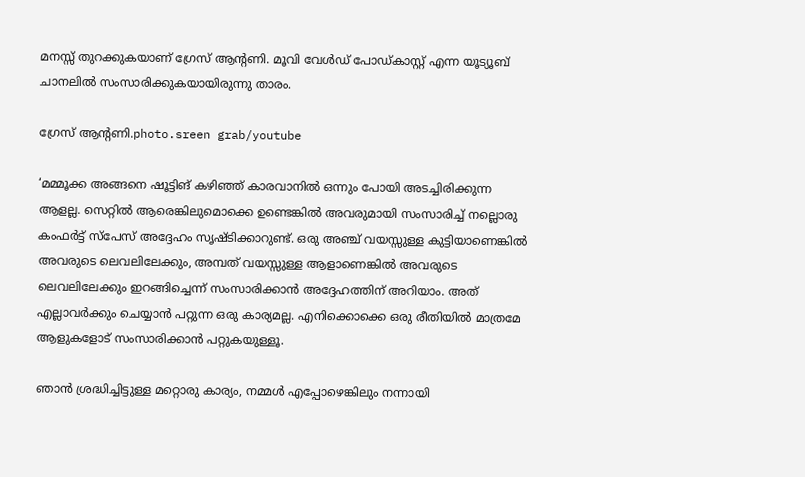മനസ്സ് തുറക്കുകയാണ് ഗ്രേസ് ആന്റണി. മൂവി വേൾഡ് പോഡ്കാസ്റ്റ് എന്ന യൂട്യൂബ് ചാനലിൽ സംസാരിക്കുകയായിരുന്നു താരം.

ഗ്രേസ് ആന്റണി.photo.sreen grab/youtube

‘മമ്മൂക്ക അങ്ങനെ ഷൂട്ടിങ്‌ കഴിഞ്ഞ് കാരവാനിൽ ഒന്നും പോയി അടച്ചിരിക്കുന്ന ആളല്ല. സെറ്റിൽ ആരെങ്കിലുമൊക്കെ ഉണ്ടെങ്കിൽ അവരുമായി സംസാരിച്ച് നല്ലൊരു കംഫർട്ട് സ്പേസ് അദ്ദേഹം സൃഷ്ടിക്കാറുണ്ട്. ഒരു അഞ്ച് വയസ്സുള്ള കുട്ടിയാണെങ്കിൽ അവരുടെ ലെവലിലേക്കും, അമ്പത് വയസ്സുള്ള ആളാണെങ്കിൽ അവരുടെ ലെവലിലേക്കും ഇറങ്ങിച്ചെന്ന് സംസാരിക്കാൻ അദ്ദേഹത്തിന് അറിയാം. അത് എല്ലാവർക്കും ചെയ്യാൻ പറ്റുന്ന ഒരു കാര്യമല്ല. എനിക്കൊക്കെ ഒരു രീതിയിൽ മാത്രമേ ആളുകളോട് സംസാരിക്കാൻ പറ്റുകയുള്ളൂ.

ഞാൻ ശ്രദ്ധിച്ചിട്ടുള്ള മറ്റൊരു കാര്യം, നമ്മൾ എപ്പോഴെങ്കിലും നന്നായി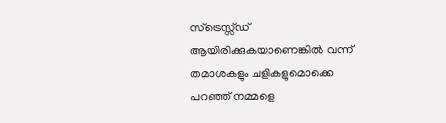സ്ട്രെസ്സ്ഡ് ആയിരിക്കുകയാണെങ്കിൽ വന്ന് തമാശകളും ചളികളുമൊക്കെ പറഞ്ഞ് നമ്മളെ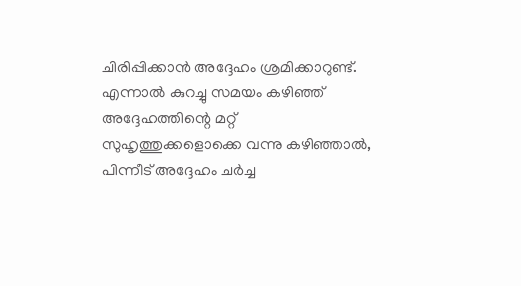ചിരിപ്പിക്കാൻ അദ്ദേഹം ശ്രമിക്കാറുണ്ട്. എന്നാൽ കുറച്ചു സമയം കഴിഞ്ഞ് അദ്ദേഹത്തിന്റെ മറ്റ് സുഹൃത്തുക്കളൊക്കെ വന്നു കഴിഞ്ഞാൽ, പിന്നീട് അദ്ദേഹം ചർച്ച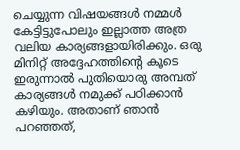ചെയ്യുന്ന വിഷയങ്ങൾ നമ്മൾ കേട്ടിട്ടുപോലും ഇല്ലാത്ത അത്ര വലിയ കാര്യങ്ങളായിരിക്കും. ഒരു മിനിറ്റ് അദ്ദേഹത്തിന്റെ കൂടെ ഇരുന്നാൽ പുതിയൊരു അമ്പത് കാര്യങ്ങൾ നമുക്ക് പഠിക്കാൻ കഴിയും. അതാണ് ഞാൻ പറഞ്ഞത്,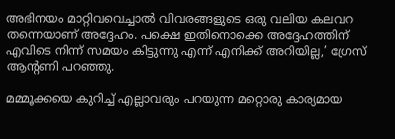അഭിനയം മാറ്റിവവെച്ചാൽ വിവരങ്ങളുടെ ഒരു വലിയ കലവറ തന്നെയാണ് അദ്ദേഹം. പക്ഷെ ഇതിനൊക്കെ അദ്ദേഹത്തിന് എവിടെ നിന്ന് സമയം കിട്ടുന്നു എന്ന് എനിക്ക് അറിയില്ല,’ ഗ്രേസ് ആന്റണി പറഞ്ഞു.

മമ്മൂക്കയെ കുറിച്ച് എല്ലാവരും പറയുന്ന മറ്റൊരു കാര്യമായ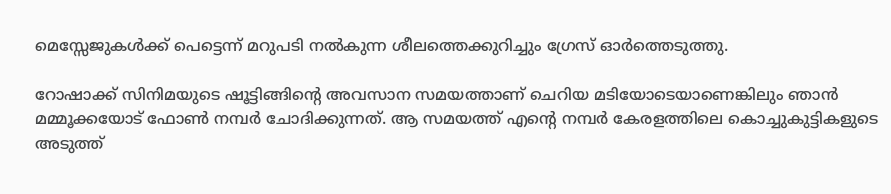മെസ്സേജുകൾക്ക് പെട്ടെന്ന് മറുപടി നൽകുന്ന ശീലത്തെക്കുറിച്ചും ഗ്രേസ് ഓർത്തെടുത്തു.

റോഷാക്ക് സിനിമയുടെ ഷൂട്ടിങ്ങിന്റെ അവസാന സമയത്താണ് ചെറിയ മടിയോടെയാണെങ്കിലും ഞാൻ മമ്മൂക്കയോട് ഫോൺ നമ്പർ ചോദിക്കുന്നത്. ആ സമയത്ത് എന്റെ നമ്പർ കേരളത്തിലെ കൊച്ചുകുട്ടികളുടെ അടുത്ത്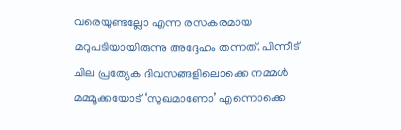വരെയുണ്ടല്ലോ എന്ന രസകരമായ മറുപടിയായിരുന്നു അദ്ദേഹം തന്നത്. പിന്നീട് ചില പ്രത്യേക ദിവസങ്ങളിലൊക്കെ നമ്മൾ മമ്മൂക്കയോട് ‘സുഖമാണോ’ എന്നൊക്കെ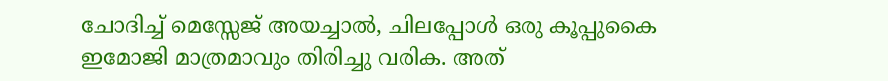ചോദിച്ച് മെസ്സേജ് അയച്ചാൽ, ചിലപ്പോൾ ഒരു കൂപ്പുകൈ ഇമോജി മാത്രമാവും തിരിച്ചു വരിക. അത്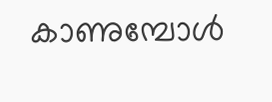കാണുമ്പോൾ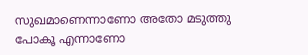സുഖമാണെന്നാണോ അതോ മടുത്തു പോകൂ എന്നാണോ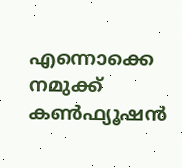എന്നൊക്കെ നമുക്ക് കൺഫ്യൂഷൻ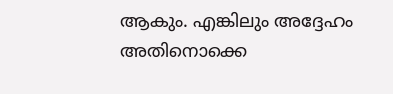ആകും. എങ്കിലും അദ്ദേഹം അതിനൊക്കെ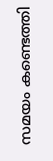സമയം കണ്ടെത്തി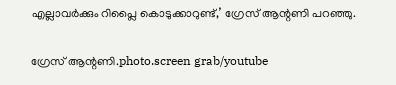എല്ലാവർക്കും റിപ്ലൈ കൊടുക്കാറുണ്ട്,’ ഗ്രേസ് ആന്റണി പറഞ്ഞു.

ഗ്രേസ് ആന്റണി.photo.screen grab/youtube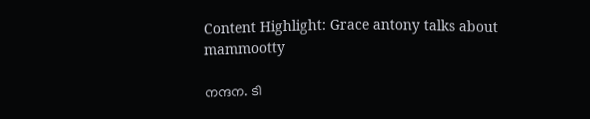Content Highlight: Grace antony talks about mammootty

നന്ദന. ടി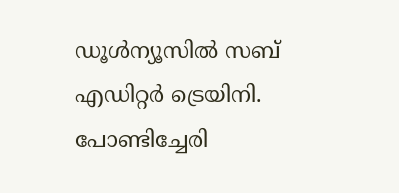ഡൂള്‍ന്യൂസില്‍ സബ് എഡിറ്റര്‍ ട്രെയിനി. പോണ്ടിച്ചേരി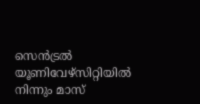സെന്‍ട്രല്‍ യൂണിവേഴ്‌സിറ്റിയില്‍ നിന്നും മാസ്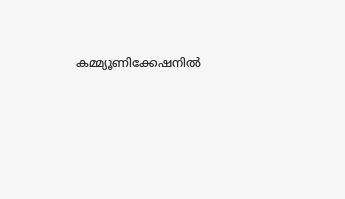കമ്മ്യൂണിക്കേഷനില്‍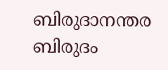ബിരുദാനന്തര ബിരുദം